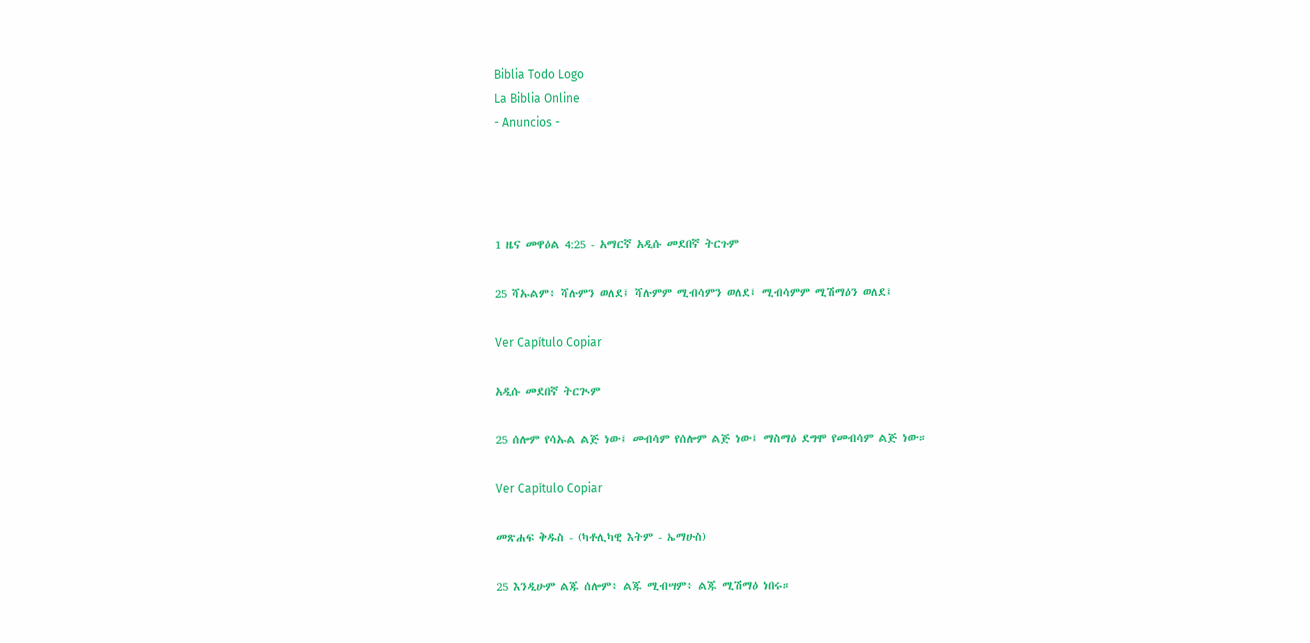Biblia Todo Logo
La Biblia Online
- Anuncios -




1 ዜና መዋዕል 4:25 - አማርኛ አዲሱ መደበኛ ትርጉም

25 ሻኡልም፥ ሻሉምን ወለደ፤ ሻሉምም ሚብሳምን ወለደ፤ ሚብሳምም ሚሽማዕን ወለደ፤

Ver Capítulo Copiar

አዲሱ መደበኛ ትርጒም

25 ሰሎም የሳኡል ልጅ ነው፤ መብሳም የሰሎም ልጅ ነው፤ ማስማዕ ደግሞ የመብሳም ልጅ ነው።

Ver Capítulo Copiar

መጽሐፍ ቅዱስ - (ካቶሊካዊ እትም - ኤማሁስ)

25 እንዲሁም ልጁ ሰሎም፥ ልጁ ሚብሣም፥ ልጁ ሚሽማዕ ነበሩ።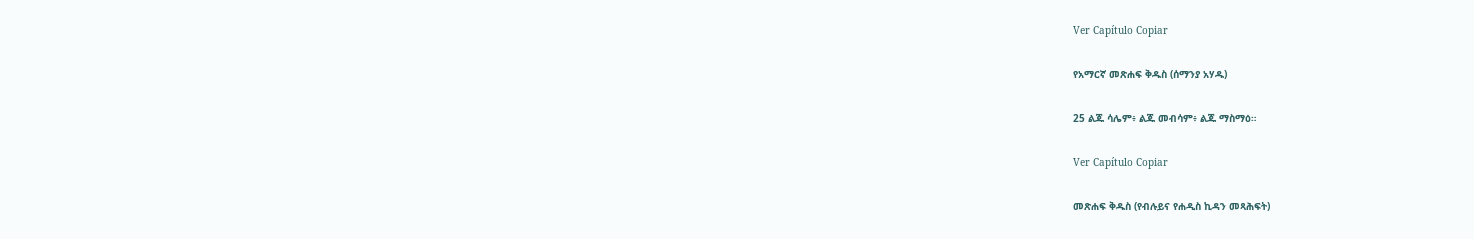Ver Capítulo Copiar

የአማርኛ መጽሐፍ ቅዱስ (ሰማንያ አሃዱ)

25 ልጁ ሳሌም፥ ልጁ መብሳም፥ ልጁ ማስማዕ።

Ver Capítulo Copiar

መጽሐፍ ቅዱስ (የብሉይና የሐዲስ ኪዳን መጻሕፍት)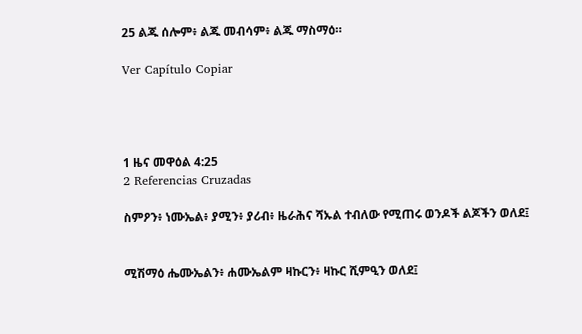25 ልጁ ሰሎም፥ ልጁ መብሳም፥ ልጁ ማስማዕ።

Ver Capítulo Copiar




1 ዜና መዋዕል 4:25
2 Referencias Cruzadas

ስምዖን፥ ነሙኤል፥ ያሚን፥ ያሪብ፥ ዜራሕና ሻኡል ተብለው የሚጠሩ ወንዶች ልጆችን ወለደ፤


ሚሽማዕ ሔሙኤልን፥ ሐሙኤልም ዛኩርን፥ ዛኩር ሺምዒን ወለደ፤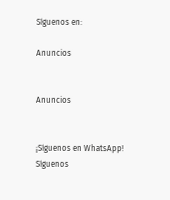Síguenos en:

Anuncios


Anuncios


¡Síguenos en WhatsApp! Síguenos